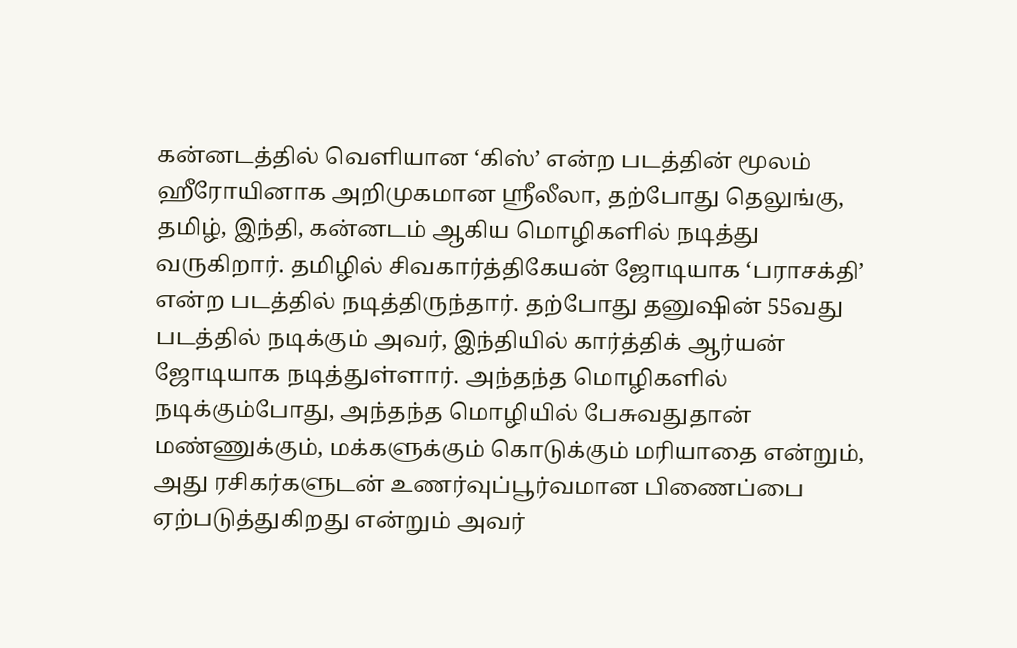கன்னடத்தில் வெளியான ‘கிஸ்’ என்ற படத்தின் மூலம் ஹீரோயினாக அறிமுகமான ஸ்ரீலீலா, தற்போது தெலுங்கு, தமிழ், இந்தி, கன்னடம் ஆகிய மொழிகளில் நடித்து வருகிறார். தமிழில் சிவகார்த்திகேயன் ஜோடியாக ‘பராசக்தி’ என்ற படத்தில் நடித்திருந்தார். தற்போது தனுஷின் 55வது படத்தில் நடிக்கும் அவர், இந்தியில் கார்த்திக் ஆர்யன் ஜோடியாக நடித்துள்ளார். அந்தந்த மொழிகளில் நடிக்கும்போது, அந்தந்த மொழியில் பேசுவதுதான் மண்ணுக்கும், மக்களுக்கும் கொடுக்கும் மரியாதை என்றும், அது ரசிகர்களுடன் உணர்வுப்பூர்வமான பிணைப்பை ஏற்படுத்துகிறது என்றும் அவர்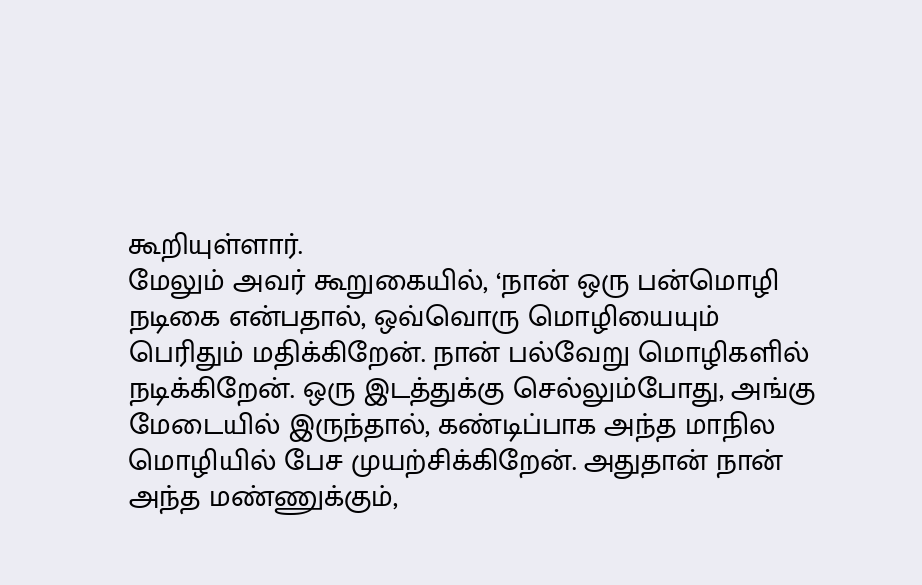கூறியுள்ளார்.
மேலும் அவர் கூறுகையில், ‘நான் ஒரு பன்மொழி நடிகை என்பதால், ஒவ்வொரு மொழியையும் பெரிதும் மதிக்கிறேன். நான் பல்வேறு மொழிகளில் நடிக்கிறேன். ஒரு இடத்துக்கு செல்லும்போது, அங்கு மேடையில் இருந்தால், கண்டிப்பாக அந்த மாநில மொழியில் பேச முயற்சிக்கிறேன். அதுதான் நான் அந்த மண்ணுக்கும்,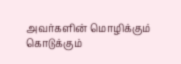அவர்களின் மொழிக்கும் கொடுக்கும்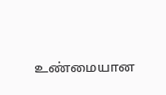உண்மையான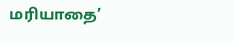மரியாதை’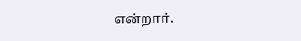என்றார்.